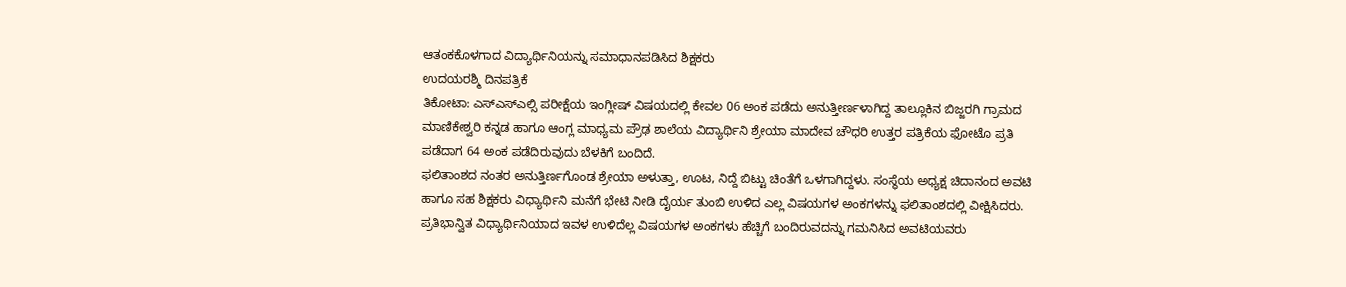ಆತಂಕಕೊಳಗಾದ ವಿದ್ಯಾರ್ಥಿನಿಯನ್ನು ಸಮಾಧಾನಪಡಿಸಿದ ಶಿಕ್ಷಕರು
ಉದಯರಶ್ಮಿ ದಿನಪತ್ರಿಕೆ
ತಿಕೋಟಾ: ಎಸ್ಎಸ್ಎಲ್ಸಿ ಪರೀಕ್ಷೆಯ ಇಂಗ್ಲೀಷ್ ವಿಷಯದಲ್ಲಿ ಕೇವಲ 06 ಅಂಕ ಪಡೆದು ಅನುತ್ತೀರ್ಣಳಾಗಿದ್ದ ತಾಲ್ಲೂಕಿನ ಬಿಜ್ಜರಗಿ ಗ್ರಾಮದ ಮಾಣಿಕೇಶ್ವರಿ ಕನ್ನಡ ಹಾಗೂ ಆಂಗ್ಲ ಮಾಧ್ಯಮ ಪ್ರೌಢ ಶಾಲೆಯ ವಿದ್ಯಾರ್ಥಿನಿ ಶ್ರೇಯಾ ಮಾದೇವ ಚೌಧರಿ ಉತ್ತರ ಪತ್ರಿಕೆಯ ಫೋಟೊ ಪ್ರತಿ ಪಡೆದಾಗ 64 ಅಂಕ ಪಡೆದಿರುವುದು ಬೆಳಕಿಗೆ ಬಂದಿದೆ.
ಫಲಿತಾಂಶದ ನಂತರ ಅನುತ್ತಿರ್ಣಗೊಂಡ ಶ್ರೇಯಾ ಅಳುತ್ತಾ, ಊಟ, ನಿದ್ದೆ ಬಿಟ್ಟು ಚಿಂತೆಗೆ ಒಳಗಾಗಿದ್ದಳು. ಸಂಸ್ಥೆಯ ಅಧ್ಯಕ್ಷ ಚಿದಾನಂದ ಅವಟಿ ಹಾಗೂ ಸಹ ಶಿಕ್ಷಕರು ವಿಧ್ಯಾರ್ಥಿನಿ ಮನೆಗೆ ಭೇಟಿ ನೀಡಿ ದೈರ್ಯ ತುಂಬಿ ಉಳಿದ ಎಲ್ಲ ವಿಷಯಗಳ ಅಂಕಗಳನ್ನು ಫಲಿತಾಂಶದಲ್ಲಿ ವೀಕ್ಷಿಸಿದರು. ಪ್ರತಿಭಾನ್ವಿತ ವಿಧ್ಯಾರ್ಥಿನಿಯಾದ ಇವಳ ಉಳಿದೆಲ್ಲ ವಿಷಯಗಳ ಅಂಕಗಳು ಹೆಚ್ಚಿಗೆ ಬಂದಿರುವದನ್ನು ಗಮನಿಸಿದ ಅವಟಿಯವರು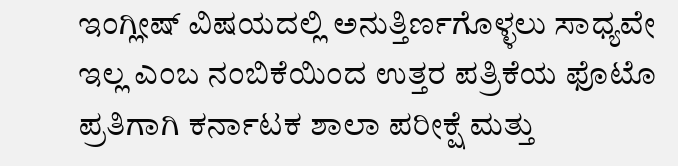ಇಂಗ್ಲೀಷ್ ವಿಷಯದಲ್ಲಿ ಅನುತ್ತಿರ್ಣಗೊಳ್ಳಲು ಸಾಧ್ಯವೇ ಇಲ್ಲ ಎಂಬ ನಂಬಿಕೆಯಿಂದ ಉತ್ತರ ಪತ್ರಿಕೆಯ ಫೊಟೊ ಪ್ರತಿಗಾಗಿ ಕರ್ನಾಟಕ ಶಾಲಾ ಪರೀಕ್ಷೆ ಮತ್ತು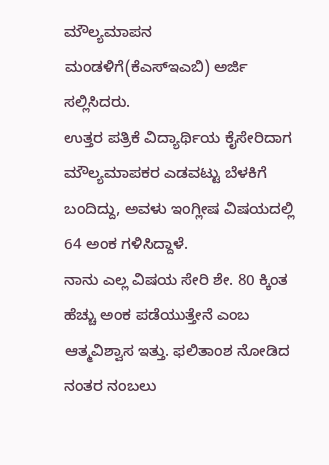ಮೌಲ್ಯಮಾಪನ ಮಂಡಳಿಗೆ(ಕೆಎಸ್ಇಎಬಿ) ಅರ್ಜಿ ಸಲ್ಲಿಸಿದರು.
ಉತ್ತರ ಪತ್ರಿಕೆ ವಿದ್ಯಾರ್ಥಿಯ ಕೈಸೇರಿದಾಗ ಮೌಲ್ಯಮಾಪಕರ ಎಡವಟ್ಟು ಬೆಳಕಿಗೆ ಬಂದಿದ್ದು, ಅವಳು ಇಂಗ್ಲೀಷ ವಿಷಯದಲ್ಲಿ 64 ಅಂಕ ಗಳಿಸಿದ್ದಾಳೆ.
ನಾನು ಎಲ್ಲ ವಿಷಯ ಸೇರಿ ಶೇ. 80 ಕ್ಕಿಂತ ಹೆಚ್ಚು ಅಂಕ ಪಡೆಯುತ್ತೇನೆ ಎಂಬ ಆತ್ಮವಿಶ್ವಾಸ ಇತ್ತು. ಫಲಿತಾಂಶ ನೋಡಿದ ನಂತರ ನಂಬಲು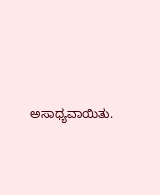ಅಸಾಧ್ಯವಾಯಿತು.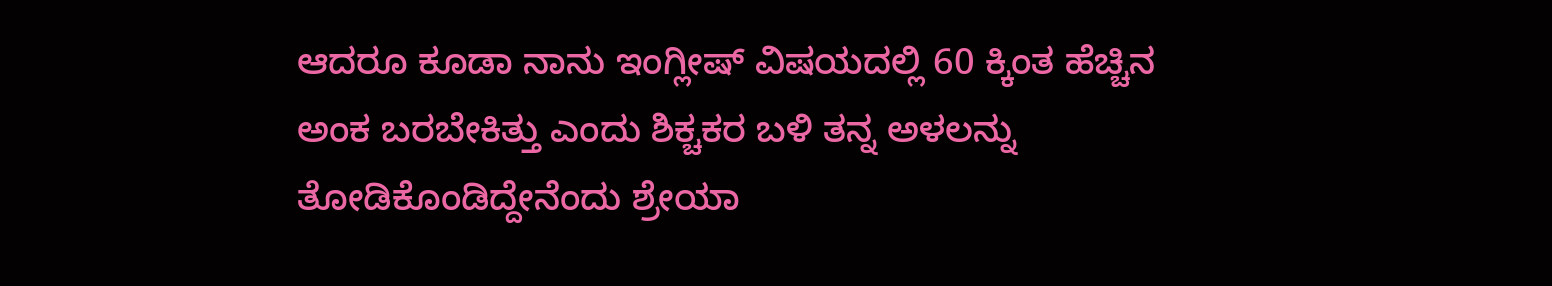ಆದರೂ ಕೂಡಾ ನಾನು ಇಂಗ್ಲೀಷ್ ವಿಷಯದಲ್ಲಿ 60 ಕ್ಕಿಂತ ಹೆಚ್ಚಿನ ಅಂಕ ಬರಬೇಕಿತ್ತು ಎಂದು ಶಿಕ್ಚಕರ ಬಳಿ ತನ್ನ ಅಳಲನ್ನು ತೋಡಿಕೊಂಡಿದ್ದೇನೆಂದು ಶ್ರೇಯಾ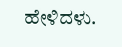ಹೇಳಿದಳು.